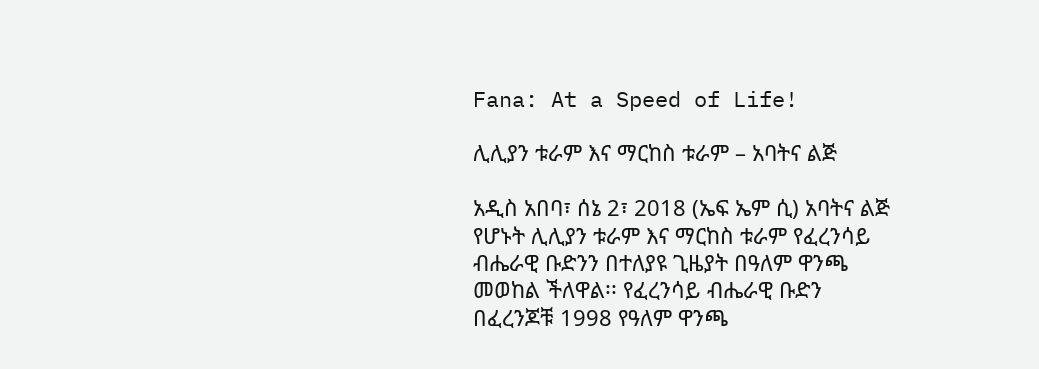Fana: At a Speed of Life!

ሊሊያን ቱራም እና ማርከስ ቱራም – አባትና ልጅ

አዲስ አበባ፣ ሰኔ 2፣ 2018 (ኤፍ ኤም ሲ) አባትና ልጅ  የሆኑት ሊሊያን ቱራም እና ማርከስ ቱራም የፈረንሳይ ብሔራዊ ቡድንን በተለያዩ ጊዜያት በዓለም ዋንጫ መወከል ችለዋል፡፡ የፈረንሳይ ብሔራዊ ቡድን በፈረንጆቹ 1998 የዓለም ዋንጫ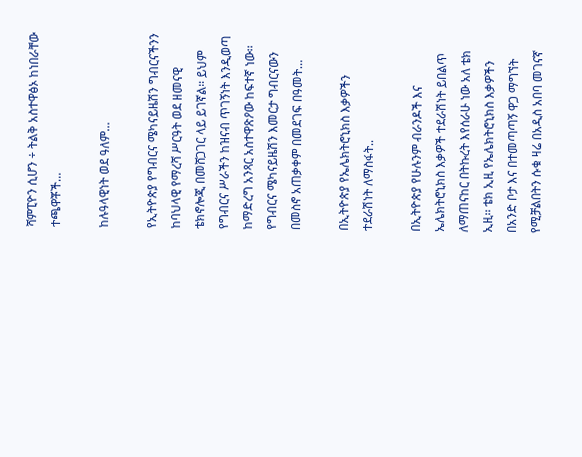ሻምፒዮን ሲሆን ÷ ትልቅ አስተዋፅኦ ከነበራቸው ተጫዋቾች…

ከሉዓላዊነት ወደ ዓለም…

የኢትዮጵያ የግብርና ሜካናይዜሽን ግብርናችንን ከባህላዊ የማረሻ ሥርዓት ወደ ዘመናዊ ቴክኖሎጂ በመሸጋገር ላይ ይገኛል። ይህም የግብርና ሥራችን ከዝናብ ጥገኝነት እንዲወጣ ከማድረግ አንጻር አስተዋጽዖው ከፍተኛ ነው፡፡ የግብርና ሜካናይዜሽን እመርታ ግብርናውን በመስኖ አጠቃቀም በመደገፍ በዓመት…

በኢትዮጵያ የኤሌክትሮኒክስ እቃዎችን ተደራሽነት ለማስፋት..

በኢትዮጵያ የሁሉንም ብራንዶች እና ኤሌክትሮኒክስ እቃዎች ተደራሽነት ይበልጥ ለማጠናከር በትኩረት እየሰራሁ ነው አለ ቴክ ኢዚ፡፡ ቴክ ኢዚ የኤሌክትሮኒክስ እቃዎችን በአንድ ቦታ እና በተመጣጣኝ ዋጋ ማግኘት የሚቻልበትን ሱቁ ዛሬ በአዲስ አበባ መገናኛ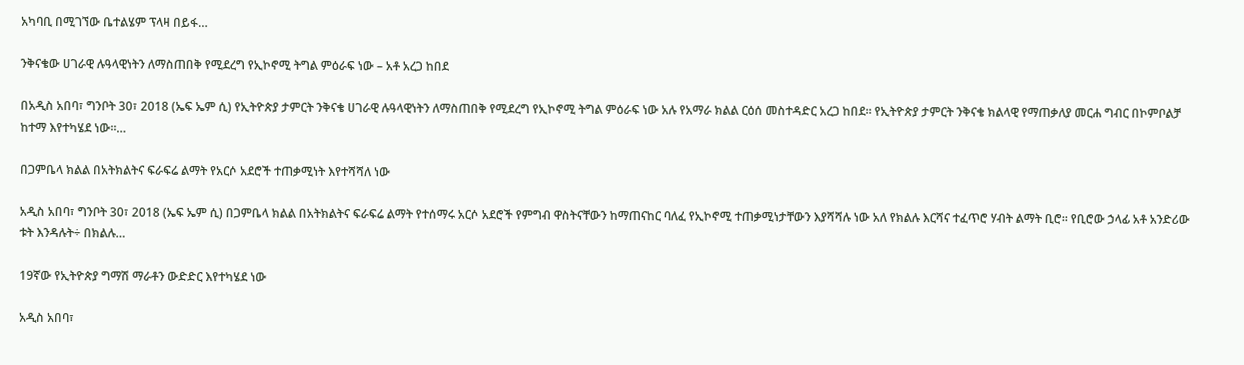አካባቢ በሚገኘው ቤተልሄም ፕላዛ በይፋ…

ንቅናቄው ሀገራዊ ሉዓላዊነትን ለማስጠበቅ የሚደረግ የኢኮኖሚ ትግል ምዕራፍ ነው – አቶ አረጋ ከበደ

በአዲስ አበባ፣ ግንቦት 30፣ 2018 (ኤፍ ኤም ሲ) የኢትዮጵያ ታምርት ንቅናቄ ሀገራዊ ሉዓላዊነትን ለማስጠበቅ የሚደረግ የኢኮኖሚ ትግል ምዕራፍ ነው አሉ የአማራ ክልል ርዕሰ መስተዳድር አረጋ ከበደ። የኢትዮጵያ ታምርት ንቅናቄ ክልላዊ የማጠቃለያ መርሐ ግብር በኮምቦልቻ ከተማ እየተካሄደ ነው።…

በጋምቤላ ክልል በአትክልትና ፍራፍሬ ልማት የአርሶ አደሮች ተጠቃሚነት እየተሻሻለ ነው

አዲስ አበባ፣ ግንቦት 30፣ 2018 (ኤፍ ኤም ሲ) በጋምቤላ ክልል በአትክልትና ፍራፍሬ ልማት የተሰማሩ አርሶ አደሮች የምግብ ዋስትናቸውን ከማጠናከር ባለፈ የኢኮኖሚ ተጠቃሚነታቸውን እያሻሻሉ ነው አለ የክልሉ እርሻና ተፈጥሮ ሃብት ልማት ቢሮ፡፡ የቢሮው ኃላፊ አቶ አንድሪው ቱት እንዳሉት÷ በክልሉ…

19ኛው የኢትዮጵያ ግማሽ ማራቶን ውድድር እየተካሄደ ነው

አዲስ አበባ፣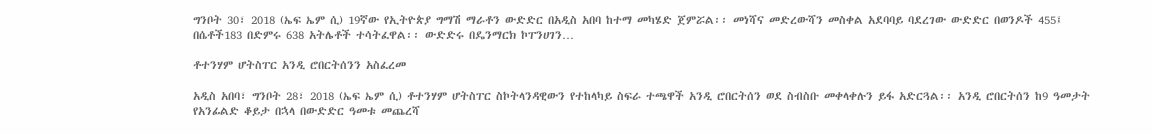ግንቦት 30፣ 2018 (ኤፍ ኤም ሲ) 19ኛው የኢትዮጵያ ግማሽ ማራቶን ውድድር በአዲስ አበባ ከተማ መካሄድ ጀምሯል፡፡ መነሻና መድረውሻን መስቀል አደባባይ ባደረገው ውድድር በወንዶች 455፤ በሴቶች183 በድምሩ 638 አትሌቶች ተሳትፈዋል፡፡ ውድድሩ በዴንማርክ ኮፐንሀገን…

ቶተንሃም ሆትስፐር አንዲ ሮበርትሰንን አስፈረመ

አዲስ አበባ፣ ግንቦት 28፣ 2018 (ኤፍ ኤም ሲ) ቶተንሃም ሆትስፐር ስኮትላንዳዊውን የተከላካይ ስፍራ ተጫዋች አንዲ ሮበርትሰን ወደ ስብስቡ መቀላቀሉን ይፋ አድርጓል፡፡ አንዲ ሮበርትሰን ከ9 ዓመታት የአንፊልድ ቆይታ በኋላ በውድድር ዓመቱ መጨረሻ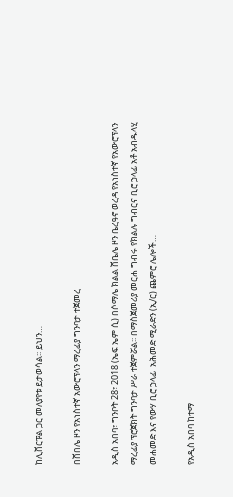ከሊቨርፑል ጋር መለያየቱ ይታወሳል፡፡ ይህን…

በሸበሌ ዞን የአነስተኛ አውሮፕላን ማረፊያ ግንባታ ተጀመረ

አዲስ አበባ፣ ግንቦት 28፣ 2018 (ኤፍ ኤም ሲ) በሶማሌ ክልል ሸቤሌ ዞን ቤረዓኖ ወረዳ የአነስተኛ የአውሮፕላን ማረፊያ ፕሮጀክት ግንባታ ሥራ ተጀምሯል፡፡ በማስጀመሪያ መርሐ ግብሩ የክልሉ ግብርና ቢሮ ኃላፊ አቶ አብዱላሂ መሐመድ እና የውሃ ቢሮ ኃላፊ  አሕመድ ሚራድን (ኢ/ር) ጨምሮ ሌሎች…

የአዲስ አበባ ከተማ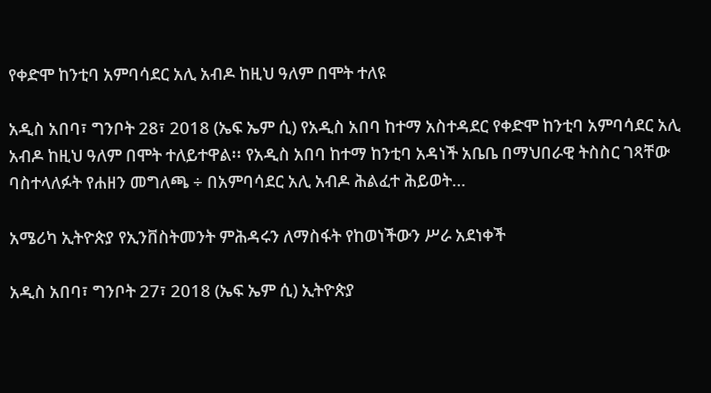የቀድሞ ከንቲባ አምባሳደር አሊ አብዶ ከዚህ ዓለም በሞት ተለዩ

አዲስ አበባ፣ ግንቦት 28፣ 2018 (ኤፍ ኤም ሲ) የአዲስ አበባ ከተማ አስተዳደር የቀድሞ ከንቲባ አምባሳደር አሊ አብዶ ከዚህ ዓለም በሞት ተለይተዋል፡፡ የአዲስ አበባ ከተማ ከንቲባ አዳነች አቤቤ በማህበራዊ ትስስር ገጻቸው ባስተላለፉት የሐዘን መግለጫ ÷ በአምባሳደር አሊ አብዶ ሕልፈተ ሕይወት…

አሜሪካ ኢትዮጵያ የኢንቨስትመንት ምሕዳሩን ለማስፋት የከወነችውን ሥራ አደነቀች

አዲስ አበባ፣ ግንቦት 27፣ 2018 (ኤፍ ኤም ሲ) ኢትዮጵያ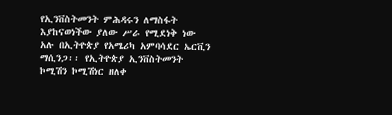የኢንቨስትመንት ምሕዳሩን ለማስፋት እያከናወነችው ያለው ሥራ የሚደነቅ ነው አሉ በኢትዮጵያ የአሜሪካ አምባሳደር ኤርቪን ማሲንጋ፡፡ የኢትዮጵያ ኢንቨስትመንት ኮሚሽን ኮሚሽነር ዘለቀ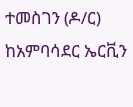ተመስገን (ዶ/ር) ከአምባሳደር ኤርቪን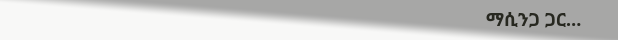ማሲንጋ ጋር…